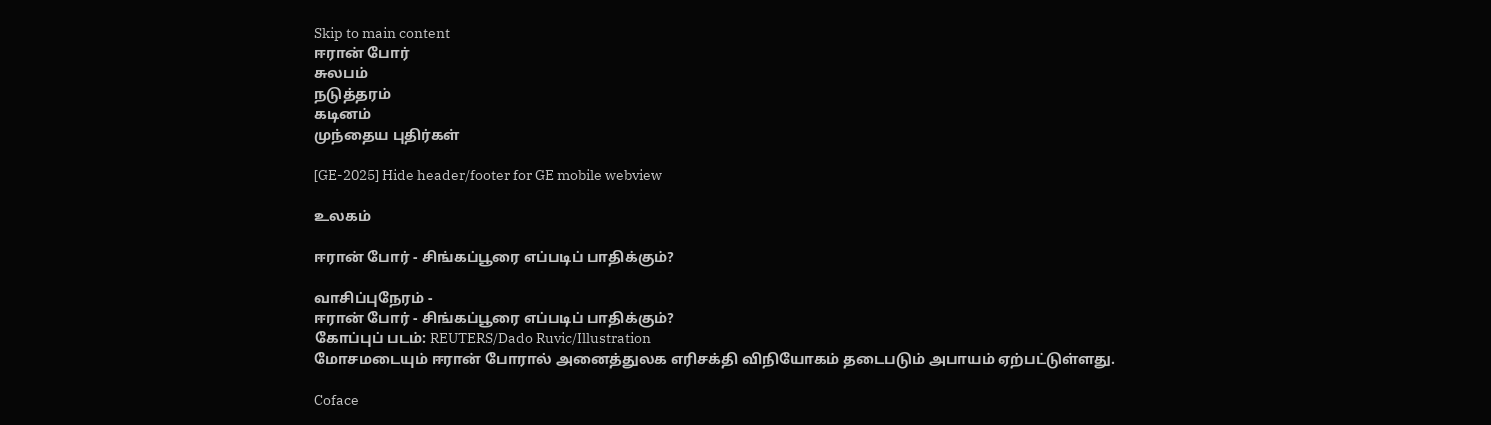Skip to main content
ஈரான் போர்
சுலபம்
நடுத்தரம்
கடினம்
முந்தைய புதிர்கள்

[GE-2025] Hide header/footer for GE mobile webview

உலகம்

ஈரான் போர் - சிங்கப்பூரை எப்படிப் பாதிக்கும்?

வாசிப்புநேரம் -
ஈரான் போர் - சிங்கப்பூரை எப்படிப் பாதிக்கும்?
கோப்புப் படம்: REUTERS/Dado Ruvic/Illustration
மோசமடையும் ஈரான் போரால் அனைத்துலக எரிசக்தி விநியோகம் தடைபடும் அபாயம் ஏற்பட்டுள்ளது.

Coface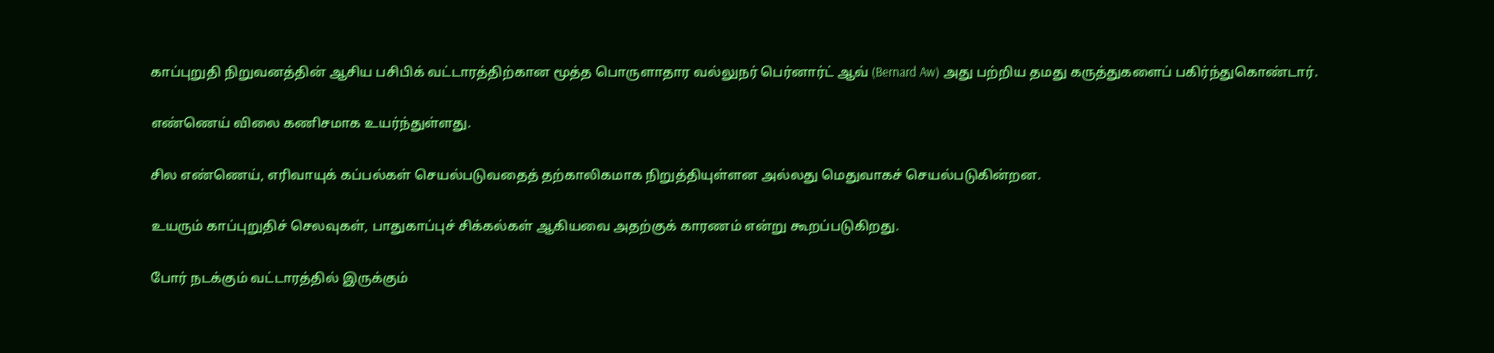காப்புறுதி நிறுவனத்தின் ஆசிய பசிபிக் வட்டாரத்திற்கான மூத்த பொருளாதார வல்லுநர் பெர்னார்ட் ஆவ் (Bernard Aw) அது பற்றிய தமது கருத்துகளைப் பகிர்ந்துகொண்டார்.

எண்ணெய் விலை கணிசமாக உயர்ந்துள்ளது.

சில எண்ணெய், எரிவாயுக் கப்பல்கள் செயல்படுவதைத் தற்காலிகமாக நிறுத்தியுள்ளன அல்லது மெதுவாகச் செயல்படுகின்றன.

உயரும் காப்புறுதிச் செலவுகள், பாதுகாப்புச் சிக்கல்கள் ஆகியவை அதற்குக் காரணம் என்று கூறப்படுகிறது.

போர் நடக்கும் வட்டாரத்தில் இருக்கும்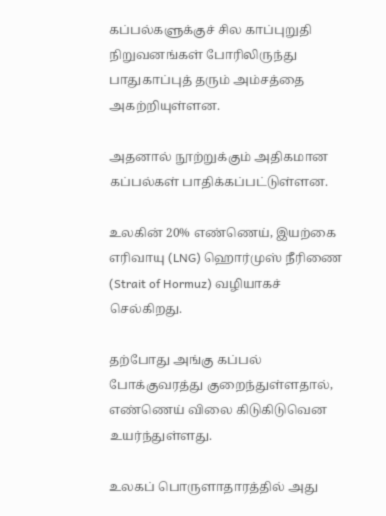கப்பல்களுக்குச் சில காப்புறுதி நிறுவனங்கள் போரிலிருந்து பாதுகாப்புத் தரும் அம்சத்தை அகற்றியுள்ளன.

அதனால் நூற்றுக்கும் அதிகமான கப்பல்கள் பாதிக்கப்பட்டுள்ளன.

உலகின் 20% எண்ணெய், இயற்கை எரிவாயு (LNG) ஹொர்முஸ் நீரிணை (Strait of Hormuz) வழியாகச் செல்கிறது.

தற்போது அங்கு கப்பல் போக்குவரத்து குறைந்துள்ளதால், எண்ணெய் விலை கிடுகிடுவென உயர்ந்துள்ளது.

உலகப் பொருளாதாரத்தில் அது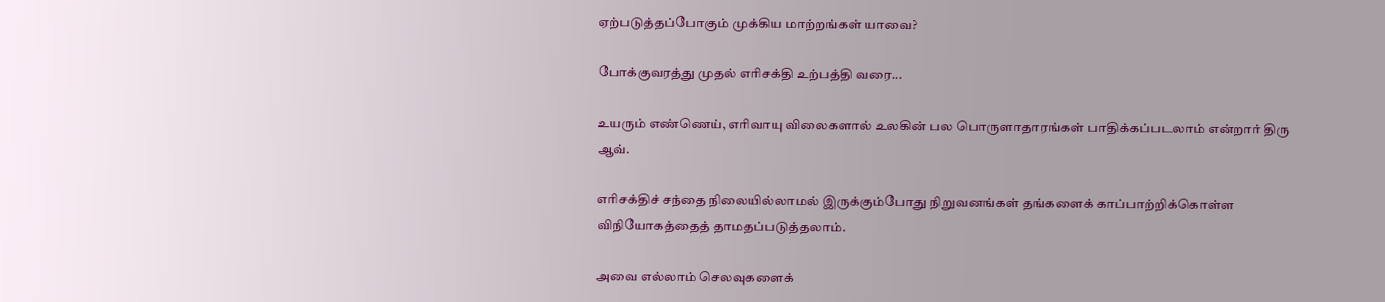ஏற்படுத்தப்போகும் முக்கிய மாற்றங்கள் யாவை?

போக்குவரத்து முதல் எரிசக்தி உற்பத்தி வரை...

உயரும் எண்ணெய், எரிவாயு விலைகளால் உலகின் பல பொருளாதாரங்கள் பாதிக்கப்படலாம் என்றார் திரு ஆவ்.

எரிசக்திச் சந்தை நிலையில்லாமல் இருக்கும்போது நிறுவனங்கள் தங்களைக் காப்பாற்றிக்கொள்ள விநியோகத்தைத் தாமதப்படுத்தலாம்.

அவை எல்லாம் செலவுகளைக்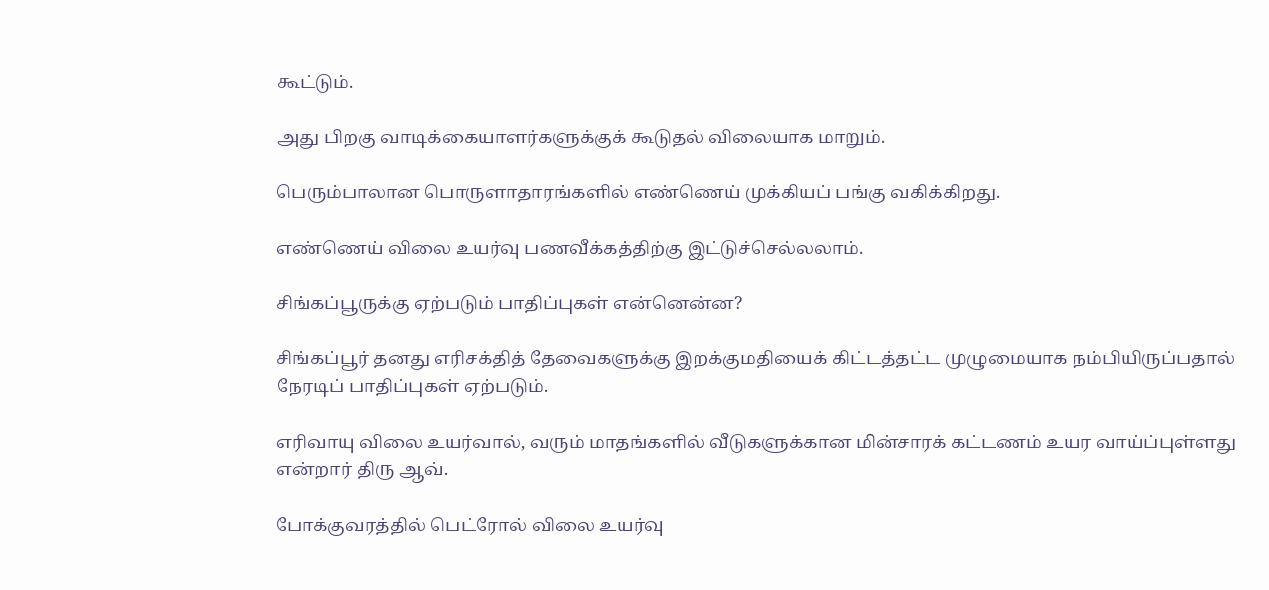கூட்டும்.

அது பிறகு வாடிக்கையாளர்களுக்குக் கூடுதல் விலையாக மாறும்.

பெரும்பாலான பொருளாதாரங்களில் எண்ணெய் முக்கியப் பங்கு வகிக்கிறது.

எண்ணெய் விலை உயர்வு பணவீக்கத்திற்கு இட்டுச்செல்லலாம்.

சிங்கப்பூருக்கு ஏற்படும் பாதிப்புகள் என்னென்ன?

சிங்கப்பூர் தனது எரிசக்தித் தேவைகளுக்கு இறக்குமதியைக் கிட்டத்தட்ட முழுமையாக நம்பியிருப்பதால் நேரடிப் பாதிப்புகள் ஏற்படும்.

எரிவாயு விலை உயர்வால், வரும் மாதங்களில் வீடுகளுக்கான மின்சாரக் கட்டணம் உயர வாய்ப்புள்ளது என்றார் திரு ஆவ்.

போக்குவரத்தில் பெட்ரோல் விலை உயர்வு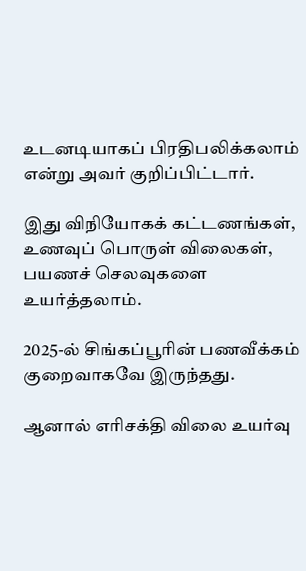உடனடியாகப் பிரதிபலிக்கலாம் என்று அவர் குறிப்பிட்டார்.

இது விநியோகக் கட்டணங்கள், உணவுப் பொருள் விலைகள், பயணச் செலவுகளை உயர்த்தலாம்.

2025-ல் சிங்கப்பூரின் பணவீக்கம் குறைவாகவே இருந்தது.

ஆனால் எரிசக்தி விலை உயர்வு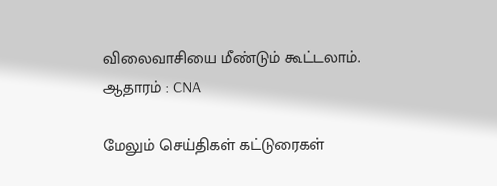விலைவாசியை மீண்டும் கூட்டலாம்.
ஆதாரம் : CNA

மேலும் செய்திகள் கட்டுரைகள்